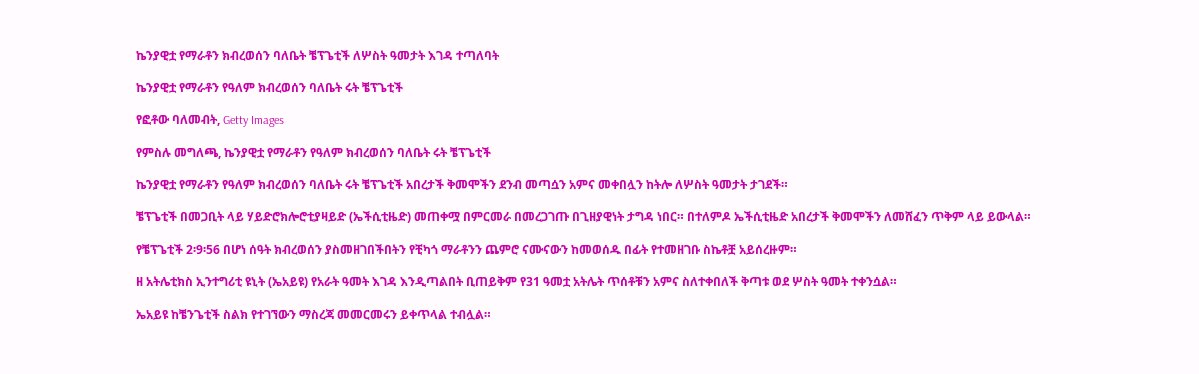ኬንያዊቷ የማራቶን ክብረወሰን ባለቤት ቼፕጌቲች ለሦስት ዓመታት እገዳ ተጣለባት

ኬንያዊቷ የማራቶን የዓለም ክብረወሰን ባለቤት ሩት ቼፕጌቲች

የፎቶው ባለመብት, Getty Images

የምስሉ መግለጫ, ኬንያዊቷ የማራቶን የዓለም ክብረወሰን ባለቤት ሩት ቼፕጌቲች

ኬንያዊቷ የማራቶን የዓለም ክብረወሰን ባለቤት ሩት ቼፕጌቲች አበረታች ቅመሞችን ደንብ መጣሷን አምና መቀበሏን ከትሎ ለሦስት ዓመታት ታገደች።

ቼፕጌቲች በመጋቢት ላይ ሃይድሮክሎሮቲያዛይድ (ኤችሲቲዜድ) መጠቀሟ በምርመራ በመረጋገጡ በጊዘያዊነት ታግዳ ነበር። በተለምዶ ኤችሲቲዜድ አበረታች ቅመሞችን ለመሸፈን ጥቅም ላይ ይውላል።

የቼፕጌቲች 2፡9፡56 በሆነ ሰዓት ክብረወሰን ያስመዘገበችበትን የቺካጎ ማራቶንን ጨምሮ ናሙናውን ከመወሰዱ በፊት የተመዘገቡ ስኬቶቿ አይሰረዙም።

ዘ አትሌቲክስ ኢንተግሪቲ ዩኒት (ኤአይዩ) የአራት ዓመት እገዳ እንዲጣልበት ቢጠይቅም የ31 ዓመቷ አትሌት ጥሰቶቹን አምና ስለተቀበለች ቅጣቱ ወደ ሦስት ዓመት ተቀንሷል።

ኤአይዩ ከቼንጌቲች ስልክ የተገኘውን ማስረጃ መመርመሩን ይቀጥላል ተብሏል።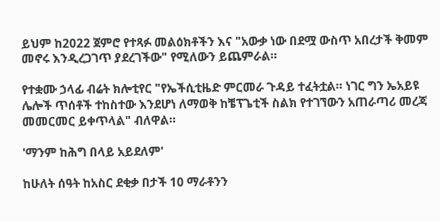ይህም ከ2022 ጀምሮ የተጻፉ መልዕክቶችን እና "አውቃ ነው በደሟ ውስጥ አበረታች ቅመም መኖሩ እንዲረጋገጥ ያደረገችው" የሚለውን ይጨምራል።

የተቋሙ ኃላፊ ብሬት ክሎቲየር "የኤችሲቲዜድ ምርመራ ጉዳይ ተፈትቷል። ነገር ግን ኤአይዩ ሌሎች ጥሰቶች ተከስተው እንደሆነ ለማወቅ ከቼፕጌቲች ስልክ የተገኘውን አጠራጣሪ መረጃ መመርመር ይቀጥላል" ብለዋል።

'ማንም ከሕግ በላይ አይደለም'

ከሁለት ሰዓት ከአስር ደቂቃ በታች 10 ማራቶንን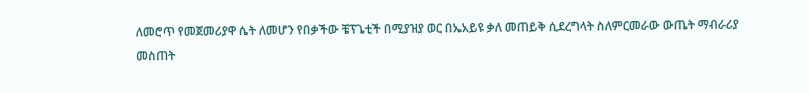ለመሮጥ የመጀመሪያዋ ሴት ለመሆን የበቃችው ቼፕጌቲች በሚያዝያ ወር በኤአይዩ ቃለ መጠይቅ ሲደረግላት ስለምርመራው ውጤት ማብራሪያ መስጠት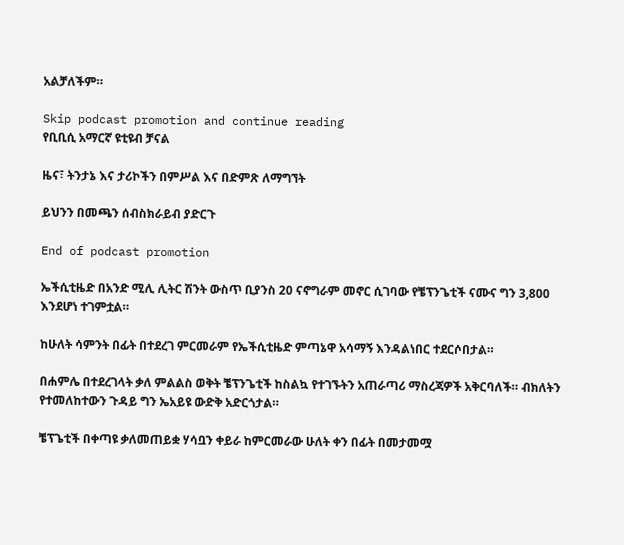አልቻለችም።

Skip podcast promotion and continue reading
የቢቢሲ አማርኛ ዩቲዩብ ቻናል

ዜና፣ ትንታኔ እና ታሪኮችን በምሥል እና በድምጽ ለማግኘት

ይህንን በመጫን ሰብስክራይብ ያድርጉ

End of podcast promotion

ኤችሲቲዜድ በአንድ ሚሊ ሊትር ሽንት ውስጥ ቢያንስ 20 ናኖግራም መኖር ሲገባው የቼፕንጌቲች ናሙና ግን 3,800 እንደሆነ ተገምቷል።

ከሁለት ሳምንት በፊት በተደረገ ምርመራም የኤችሲቲዜድ ምጣኔዋ አሳማኝ እንዳልነበር ተደርሶበታል።

በሐምሌ በተደረገላት ቃለ ምልልስ ወቅት ቼፕንጌቲች ከስልኳ የተገኙትን አጠራጣሪ ማስረጃዎች አቅርባለች። ብክለትን የተመለከተውን ጉዳይ ግን ኤአይዩ ውድቅ አድርጎታል።

ቼፕጌቲች በቀጣዩ ቃለመጠይቋ ሃሳቧን ቀይራ ከምርመራው ሁለት ቀን በፊት በመታመሟ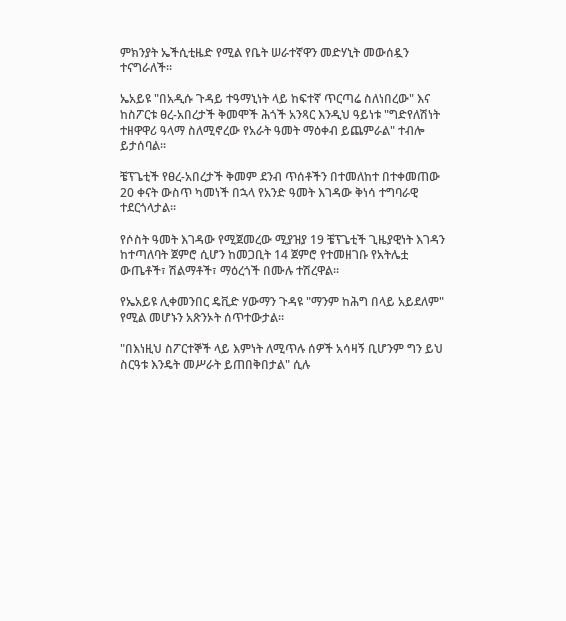ምክንያት ኤችሲቲዜድ የሚል የቤት ሠራተኛዋን መድሃኒት መውሰዷን ተናግራለች።

ኤአይዩ "በአዲሱ ጉዳይ ተዓማኒነት ላይ ከፍተኛ ጥርጣሬ ስለነበረው" እና ከስፖርቱ ፀረ-አበረታች ቅመሞች ሕጎች አንጻር እንዲህ ዓይነቱ "ግድየለሽነት ተዘዋዋሪ ዓላማ ስለሚኖረው የአራት ዓመት ማዕቀብ ይጨምራል" ተብሎ ይታሰባል።

ቼፕጌቲች የፀረ-አበረታች ቅመም ደንብ ጥሰቶችን በተመለከተ በተቀመጠው 20 ቀናት ውስጥ ካመነች በኋላ የአንድ ዓመት እገዳው ቅነሳ ተግባራዊ ተደርጎላታል።

የሶስት ዓመት እገዳው የሚጀመረው ሚያዝያ 19 ቼፕጌቲች ጊዜያዊነት እገዳን ከተጣለባት ጀምሮ ሲሆን ከመጋቢት 14 ጀምሮ የተመዘገቡ የአትሌቷ ውጤቶች፣ ሽልማቶች፣ ማዕረጎች በሙሉ ተሽረዋል።

የኤአይዩ ሊቀመንበር ዴቪድ ሃውማን ጉዳዩ "ማንም ከሕግ በላይ አይደለም" የሚል መሆኑን አጽንኦት ሰጥተውታል።

"በእነዚህ ስፖርተኞች ላይ እምነት ለሚጥሉ ሰዎች አሳዛኝ ቢሆንም ግን ይህ ስርዓቱ እንዴት መሥራት ይጠበቅበታል" ሲሉ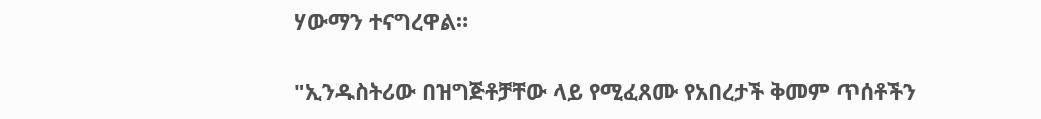ሃውማን ተናግረዋል።

"ኢንዱስትሪው በዝግጅቶቻቸው ላይ የሚፈጸሙ የአበረታች ቅመም ጥሰቶችን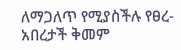ለማጋለጥ የሚያስችሉ የፀረ-አበረታች ቅመም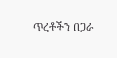ጥረቶችን በጋራ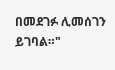በመደገፉ ሊመሰገን ይገባል።"